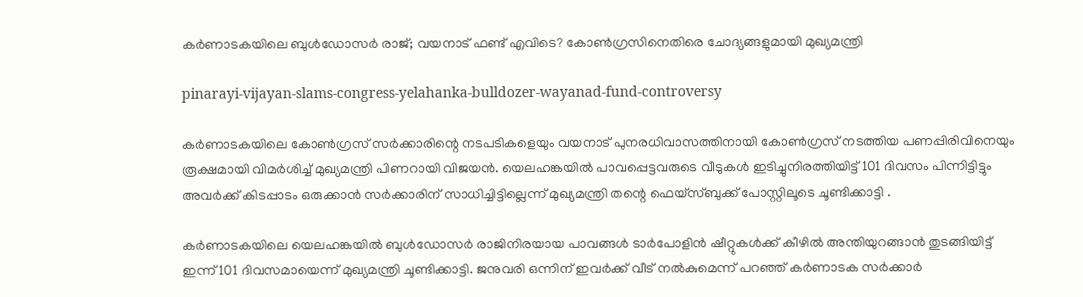കർണാടകയിലെ ബുൾഡോസർ രാജ്; വയനാട് ഫണ്ട് എവിടെ? കോൺഗ്രസിനെതിരെ ചോദ്യങ്ങളുമായി മുഖ്യമന്ത്രി

pinarayi-vijayan-slams-congress-yelahanka-bulldozer-wayanad-fund-controversy

കർണാടകയിലെ കോൺഗ്രസ് സർക്കാരിന്റെ നടപടികളെയും വയനാട് പുനരധിവാസത്തിനായി കോൺഗ്രസ് നടത്തിയ പണപ്പിരിവിനെയും രൂക്ഷമായി വിമർശിച്ച് മുഖ്യമന്ത്രി പിണറായി വിജയൻ. യെലഹങ്കയിൽ പാവപ്പെട്ടവരുടെ വീടുകൾ ഇടിച്ചുനിരത്തിയിട്ട് 101 ദിവസം പിന്നിട്ടിട്ടും അവർക്ക് കിടപ്പാടം ഒരുക്കാൻ സർക്കാരിന് സാധിച്ചിട്ടില്ലെന്ന് മുഖ്യമന്ത്രി തന്റെ ഫെയ്‌സ്ബുക്ക് പോസ്റ്റിലൂടെ ചൂണ്ടിക്കാട്ടി .

കർണാടകയിലെ യെലഹങ്കയിൽ ബുൾഡോസർ രാജിനിരയായ പാവങ്ങൾ ടാർപോളിൻ ഷീറ്റുകൾക്ക് കീഴിൽ അന്തിയുറങ്ങാൻ തുടങ്ങിയിട്ട് ഇന്ന് 101 ദിവസമായെന്ന് മുഖ്യമന്ത്രി ചൂണ്ടിക്കാട്ടി. ജനുവരി ഒന്നിന് ഇവർക്ക് വീട് നൽകുമെന്ന് പറഞ്ഞ് കർണാടക സർക്കാർ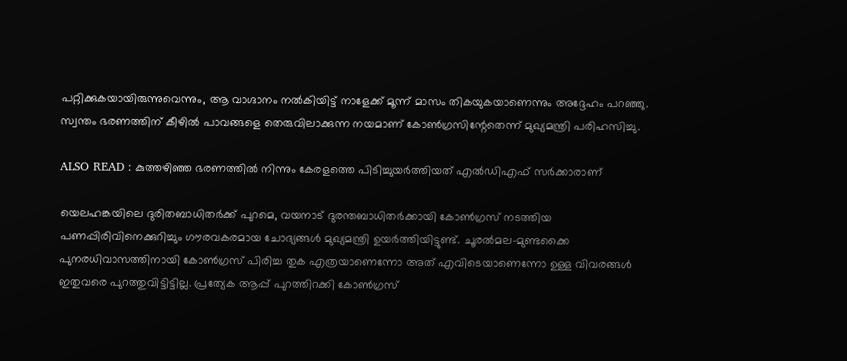പറ്റിക്കുകയായിരുന്നുവെന്നും, ആ വാഗ്ദാനം നൽകിയിട്ട് നാളേക്ക് മൂന്ന് മാസം തികയുകയാണെന്നും അദ്ദേഹം പറഞ്ഞു. സ്വന്തം ഭരണത്തിന് കീഴിൽ പാവങ്ങളെ തെരുവിലാക്കുന്ന നയമാണ് കോൺഗ്രസിന്റേതെന്ന് മുഖ്യമന്ത്രി പരിഹസിച്ചു.

ALSO READ : കുത്തഴിഞ്ഞ ഭരണത്തിൽ നിന്നും കേരളത്തെ പിടിച്ചുയർത്തിയത് എൽഡിഎഫ് സർക്കാരാണ്

യെലഹങ്കയിലെ ദുരിതബാധിതർക്ക് പുറമെ, വയനാട് ദുരന്തബാധിതർക്കായി കോൺഗ്രസ് നടത്തിയ പണപ്പിരിവിനെക്കുറിച്ചും ഗൗരവകരമായ ചോദ്യങ്ങൾ മുഖ്യമന്ത്രി ഉയർത്തിയിട്ടുണ്ട്. ചൂരൽമല-മുണ്ടക്കൈ പുനരധിവാസത്തിനായി കോൺഗ്രസ് പിരിച്ച തുക എത്രയാണെന്നോ അത് എവിടെയാണെന്നോ ഉള്ള വിവരങ്ങൾ ഇതുവരെ പുറത്തുവിട്ടിട്ടില്ല. പ്രത്യേക ആപ്പ് പുറത്തിറക്കി കോൺഗ്രസ്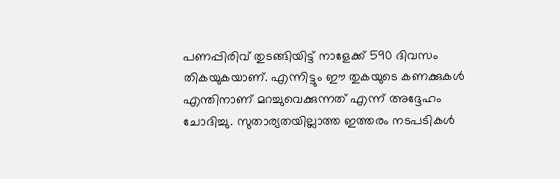പണപ്പിരിവ് തുടങ്ങിയിട്ട് നാളേക്ക് 590 ദിവസം തികയുകയാണ്. എന്നിട്ടും ഈ തുകയുടെ കണക്കുകൾ എന്തിനാണ് മറച്ചുവെക്കുന്നത് എന്ന് അദ്ദേഹം ചോദിച്ചു. സുതാര്യതയില്ലാത്ത ഇത്തരം നടപടികൾ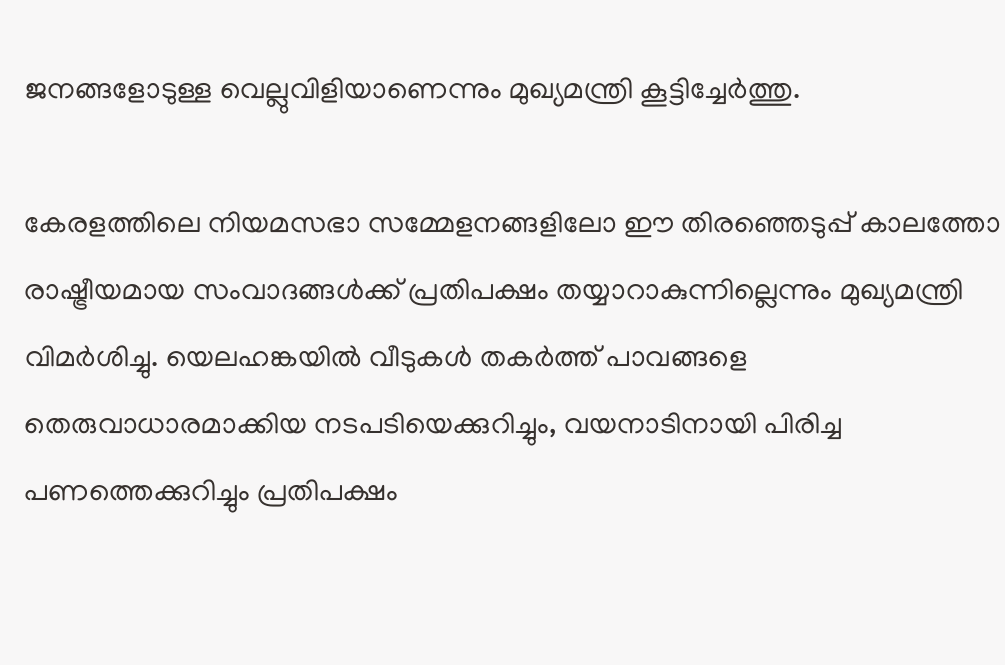ജനങ്ങളോടുള്ള വെല്ലുവിളിയാണെന്നും മുഖ്യമന്ത്രി കൂട്ടിച്ചേർത്തു.

കേരളത്തിലെ നിയമസഭാ സമ്മേളനങ്ങളിലോ ഈ തിരഞ്ഞെടുപ്പ് കാലത്തോ രാഷ്ട്രീയമായ സംവാദങ്ങൾക്ക് പ്രതിപക്ഷം തയ്യാറാകുന്നില്ലെന്നും മുഖ്യമന്ത്രി വിമർശിച്ചു. യെലഹങ്കയിൽ വീടുകൾ തകർത്ത് പാവങ്ങളെ തെരുവാധാരമാക്കിയ നടപടിയെക്കുറിച്ചും, വയനാടിനായി പിരിച്ച പണത്തെക്കുറിച്ചും പ്രതിപക്ഷം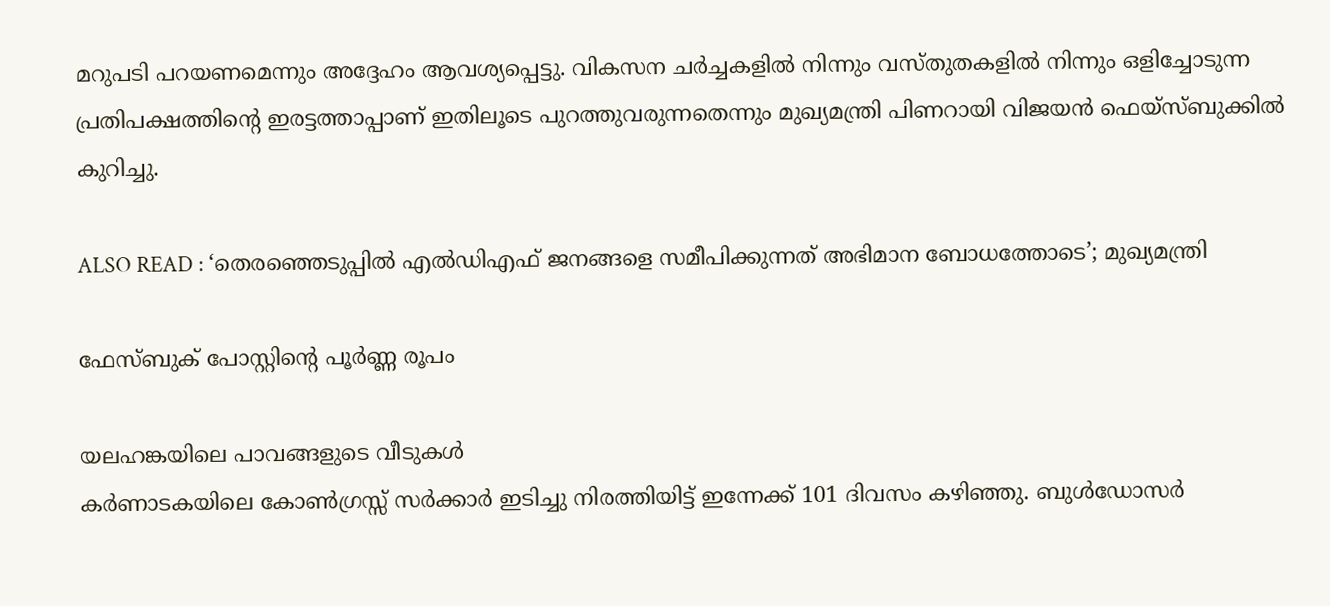മറുപടി പറയണമെന്നും അദ്ദേഹം ആവശ്യപ്പെട്ടു. വികസന ചർച്ചകളിൽ നിന്നും വസ്തുതകളിൽ നിന്നും ഒളിച്ചോടുന്ന പ്രതിപക്ഷത്തിന്റെ ഇരട്ടത്താപ്പാണ് ഇതിലൂടെ പുറത്തുവരുന്നതെന്നും മുഖ്യമന്ത്രി പിണറായി വിജയൻ ഫെയ്‌സ്ബുക്കിൽ കുറിച്ചു.

ALSO READ : ‘തെരഞ്ഞെടുപ്പിൽ എൽഡിഎഫ് ജനങ്ങളെ സമീപിക്കുന്നത് അഭിമാന ബോധത്തോടെ’; മുഖ്യമന്ത്രി

ഫേസ്ബുക് പോസ്റ്റിന്റെ പൂർണ്ണ രൂപം

യലഹങ്കയിലെ പാവങ്ങളുടെ വീടുകൾ
കർണാടകയിലെ കോൺഗ്രസ്സ് സർക്കാർ ഇടിച്ചു നിരത്തിയിട്ട് ഇന്നേക്ക് 101 ദിവസം കഴിഞ്ഞു. ബുൾഡോസർ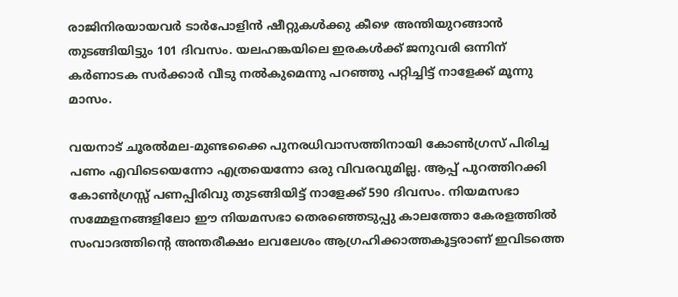രാജിനിരയായവർ ടാർപോളിൻ ഷീറ്റുകൾക്കു കീഴെ അന്തിയുറങ്ങാൻ തുടങ്ങിയിട്ടും 101 ദിവസം. യലഹങ്കയിലെ ഇരകൾക്ക് ജനുവരി ഒന്നിന് കർണാടക സർക്കാർ വീടു നൽകുമെന്നു പറഞ്ഞു പറ്റിച്ചിട്ട് നാളേക്ക് മൂന്നു മാസം.

വയനാട് ചൂരൽമല-മുണ്ടക്കൈ പുനരധിവാസത്തിനായി കോൺഗ്രസ് പിരിച്ച പണം എവിടെയെന്നോ എത്രയെന്നോ ഒരു വിവരവുമില്ല. ആപ്പ് പുറത്തിറക്കി കോൺഗ്രസ്സ് പണപ്പിരിവു തുടങ്ങിയിട്ട് നാളേക്ക് 590 ദിവസം. നിയമസഭാ സമ്മേളനങ്ങളിലോ ഈ നിയമസഭാ തെരഞ്ഞെടുപ്പു കാലത്തോ കേരളത്തിൽ സംവാദത്തിന്റെ അന്തരീക്ഷം ലവലേശം ആഗ്രഹിക്കാത്തകൂട്ടരാണ് ഇവിടത്തെ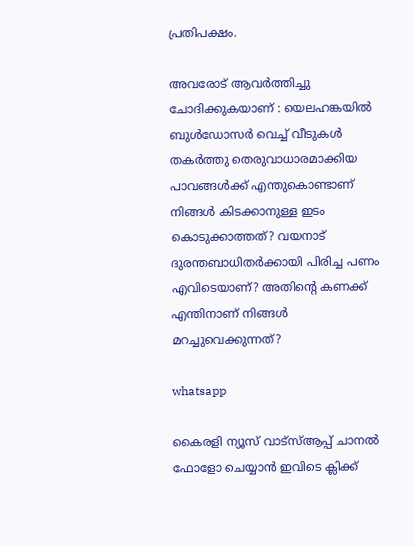പ്രതിപക്ഷം.

അവരോട് ആവർത്തിച്ചു ചോദിക്കുകയാണ് : യെലഹങ്കയിൽ ബുൾഡോസർ വെച്ച് വീടുകൾ തകർത്തു തെരുവാധാരമാക്കിയ പാവങ്ങൾക്ക് എന്തുകൊണ്ടാണ് നിങ്ങൾ കിടക്കാനുള്ള ഇടം കൊടുക്കാത്തത്? വയനാട് ദുരന്തബാധിതർക്കായി പിരിച്ച പണം എവിടെയാണ്? അതിന്റെ കണക്ക് എന്തിനാണ് നിങ്ങൾ മറച്ചുവെക്കുന്നത്?

whatsapp

കൈരളി ന്യൂസ് വാട്‌സ്ആപ്പ് ചാനല്‍ ഫോളോ ചെയ്യാന്‍ ഇവിടെ ക്ലിക്ക്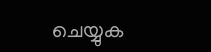ചെയ്യുക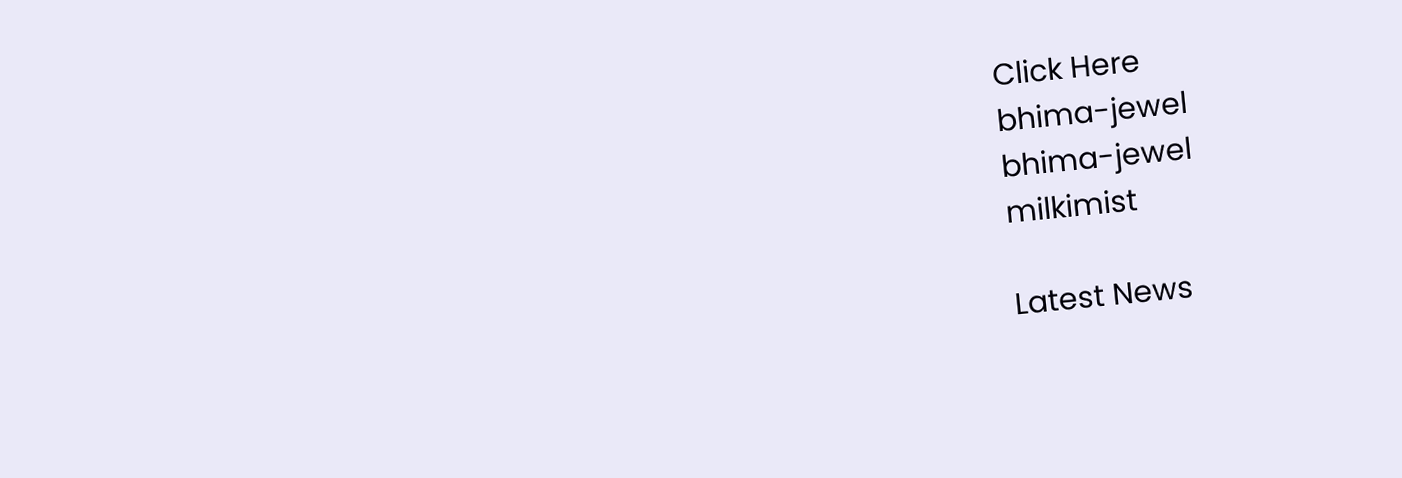Click Here
bhima-jewel
bhima-jewel
milkimist

Latest News